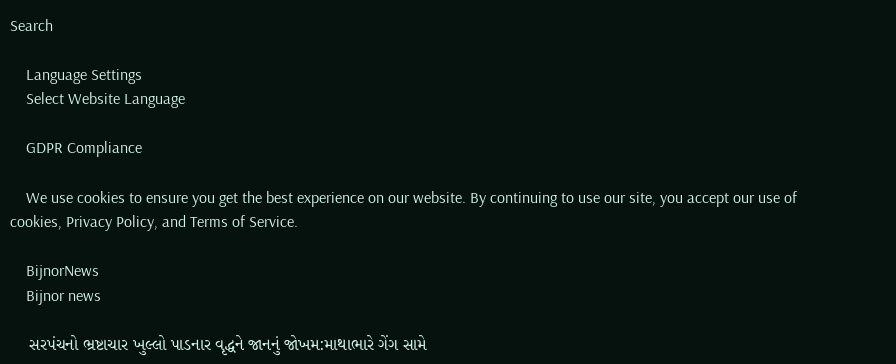Search

    Language Settings
    Select Website Language

    GDPR Compliance

    We use cookies to ensure you get the best experience on our website. By continuing to use our site, you accept our use of cookies, Privacy Policy, and Terms of Service.

    BijnorNews
    Bijnor news

    સરપંચનો ભ્રષ્ટાચાર ખુલ્લો પાડનાર વૃદ્ધને જાનનું જોખમ:માથાભારે ગેંગ સામે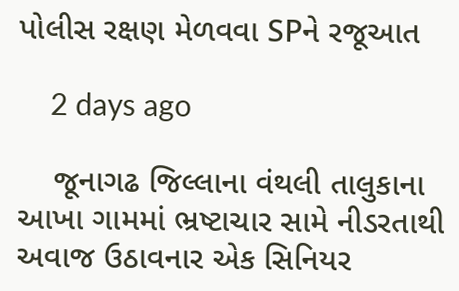પોલીસ રક્ષણ મેળવવા SPને રજૂઆત

    2 days ago

    જૂનાગઢ જિલ્લાના વંથલી તાલુકાના આખા ગામમાં ભ્રષ્ટાચાર સામે નીડરતાથી અવાજ ઉઠાવનાર એક સિનિયર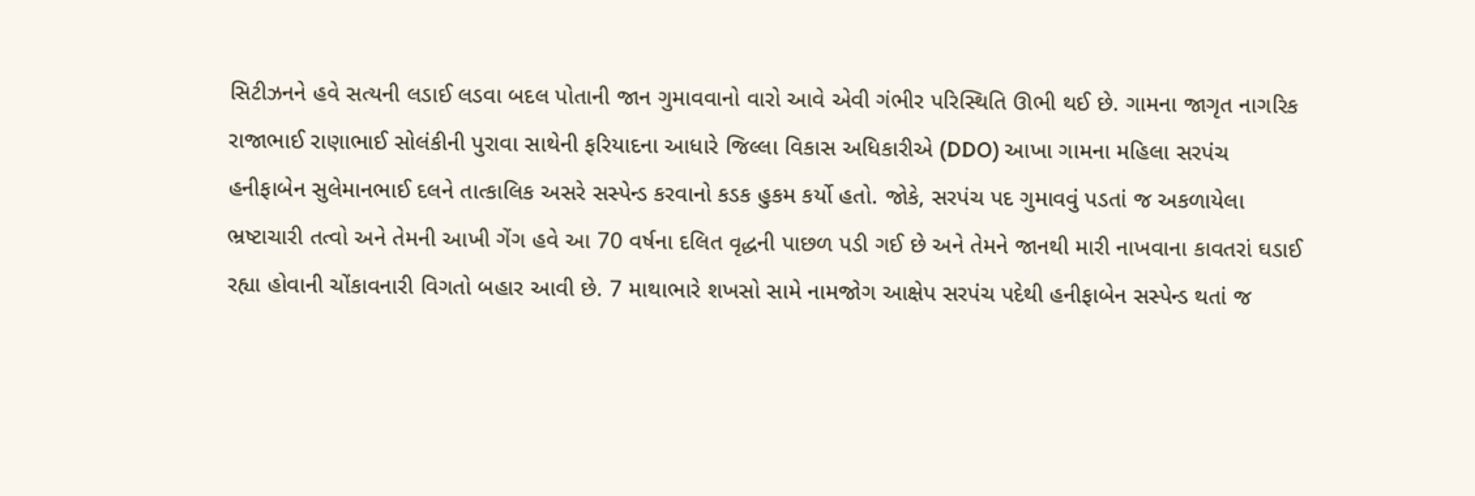સિટીઝનને હવે સત્યની લડાઈ લડવા બદલ પોતાની જાન ગુમાવવાનો વારો આવે એવી ગંભીર પરિસ્થિતિ ઊભી થઈ છે. ગામના જાગૃત નાગરિક રાજાભાઈ રાણાભાઈ સોલંકીની પુરાવા સાથેની ફરિયાદના આધારે જિલ્લા વિકાસ અધિકારીએ (DDO) આખા ગામના મહિલા સરપંચ હનીફાબેન સુલેમાનભાઈ દલને તાત્કાલિક અસરે સસ્પેન્ડ કરવાનો કડક હુકમ કર્યો હતો. જોકે, સરપંચ પદ ગુમાવવું પડતાં જ અકળાયેલા ભ્રષ્ટાચારી તત્વો અને તેમની આખી ગેંગ હવે આ 70 વર્ષના દલિત વૃદ્ધની પાછળ પડી ગઈ છે અને તેમને જાનથી મારી નાખવાના કાવતરાં ઘડાઈ રહ્યા હોવાની ચોંકાવનારી વિગતો બહાર આવી છે. 7 માથાભારે શખસો સામે નામજોગ આક્ષેપ સરપંચ પદેથી હનીફાબેન સસ્પેન્ડ થતાં જ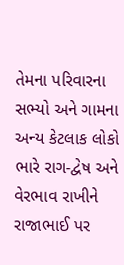તેમના પરિવારના સભ્યો અને ગામના અન્ય કેટલાક લોકો ભારે રાગ-દ્વેષ અને વેરભાવ રાખીને રાજાભાઈ પર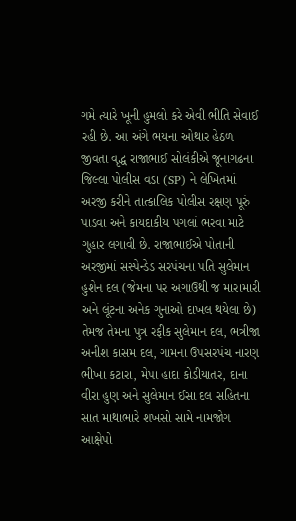ગમે ત્યારે ખૂની હુમલો કરે એવી ભીતિ સેવાઈ રહી છે. આ અંગે ભયના ઓથાર હેઠળ જીવતા વૃદ્ધ રાજાભાઈ સોલંકીએ જૂનાગઢના જિલ્લા પોલીસ વડા (SP) ને લેખિતમાં અરજી કરીને તાત્કાલિક પોલીસ રક્ષણ પૂરું પાડવા અને કાયદાકીય પગલાં ભરવા માટે ગુહાર લગાવી છે. રાજાભાઈએ પોતાની અરજીમાં સસ્પેન્ડેડ સરપંચના પતિ સુલેમાન હુશેન દલ (જેમના પર અગાઉથી જ મારામારી અને લૂંટના અનેક ગુનાઓ દાખલ થયેલા છે) તેમજ તેમના પુત્ર રફીક સુલેમાન દલ, ભત્રીજા અનીશ કાસમ દલ, ગામના ઉપસરપંચ નારણ ભીખા કટારા, મેપા હાદા કોડીયાતર, દાના વીરા હુણ અને સુલેમાન ઈસા દલ સહિતના સાત માથાભારે શખસો સામે નામજોગ આક્ષેપો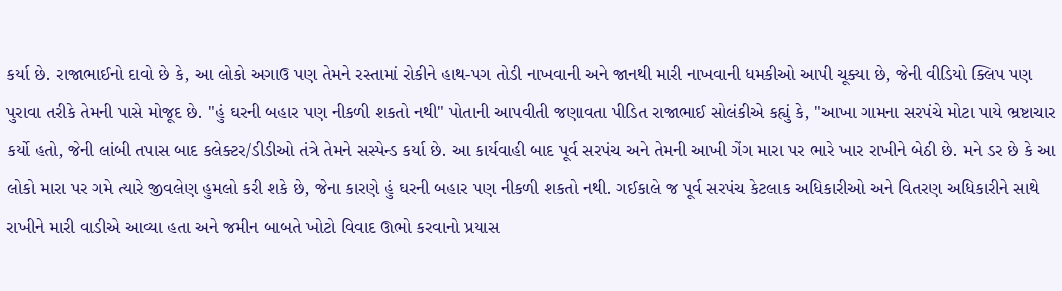કર્યા છે. રાજાભાઈનો દાવો છે કે, આ લોકો અગાઉ પણ તેમને રસ્તામાં રોકીને હાથ-પગ તોડી નાખવાની અને જાનથી મારી નાખવાની ધમકીઓ આપી ચૂક્યા છે, જેની વીડિયો ક્લિપ પણ પુરાવા તરીકે તેમની પાસે મોજૂદ છે. "હું ઘરની બહાર પણ નીકળી શકતો નથી" પોતાની આપવીતી જણાવતા પીડિત રાજાભાઈ સોલંકીએ કહ્યું કે, "આખા ગામના સરપંચે મોટા પાયે ભ્રષ્ટાચાર કર્યો હતો, જેની લાંબી તપાસ બાદ કલેક્ટર/ડીડીઓ તંત્રે તેમને સસ્પેન્ડ કર્યા છે. આ કાર્યવાહી બાદ પૂર્વ સરપંચ અને તેમની આખી ગેંગ મારા પર ભારે ખાર રાખીને બેઠી છે. મને ડર છે કે આ લોકો મારા પર ગમે ત્યારે જીવલેણ હુમલો કરી શકે છે, જેના કારણે હું ઘરની બહાર પણ નીકળી શકતો નથી. ગઈકાલે જ પૂર્વ સરપંચ કેટલાક અધિકારીઓ અને વિતરણ અધિકારીને સાથે રાખીને મારી વાડીએ આવ્યા હતા અને જમીન બાબતે ખોટો વિવાદ ઊભો કરવાનો પ્રયાસ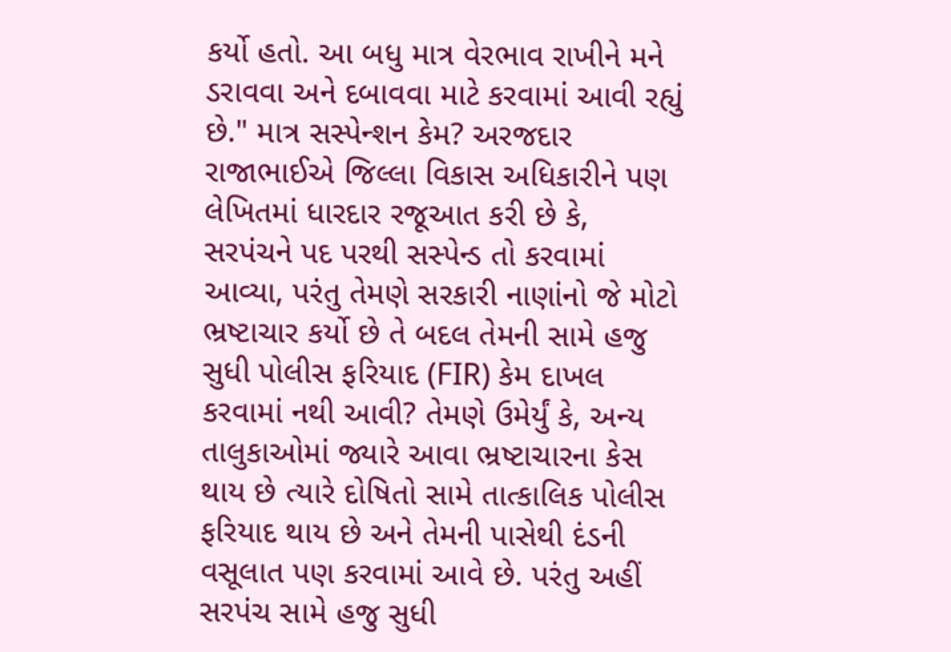કર્યો હતો. આ બધુ માત્ર વેરભાવ રાખીને મને ડરાવવા અને દબાવવા માટે કરવામાં આવી રહ્યું છે." માત્ર સસ્પેન્શન કેમ? અરજદાર રાજાભાઈએ જિલ્લા વિકાસ અધિકારીને પણ લેખિતમાં ધારદાર રજૂઆત કરી છે કે, સરપંચને પદ પરથી સસ્પેન્ડ તો કરવામાં આવ્યા, પરંતુ તેમણે સરકારી નાણાંનો જે મોટો ભ્રષ્ટાચાર કર્યો છે તે બદલ તેમની સામે હજુ સુધી પોલીસ ફરિયાદ (FIR) કેમ દાખલ કરવામાં નથી આવી? તેમણે ઉમેર્યું કે, અન્ય તાલુકાઓમાં જ્યારે આવા ભ્રષ્ટાચારના કેસ થાય છે ત્યારે દોષિતો સામે તાત્કાલિક પોલીસ ફરિયાદ થાય છે અને તેમની પાસેથી દંડની વસૂલાત પણ કરવામાં આવે છે. પરંતુ અહીં સરપંચ સામે હજુ સુધી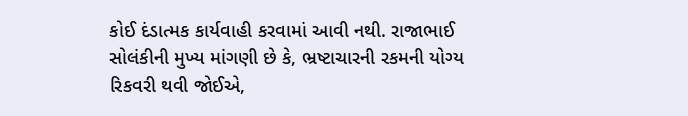કોઈ દંડાત્મક કાર્યવાહી કરવામાં આવી નથી. રાજાભાઈ સોલંકીની મુખ્ય માંગણી છે કે, ભ્રષ્ટાચારની રકમની યોગ્ય રિકવરી થવી જોઈએ,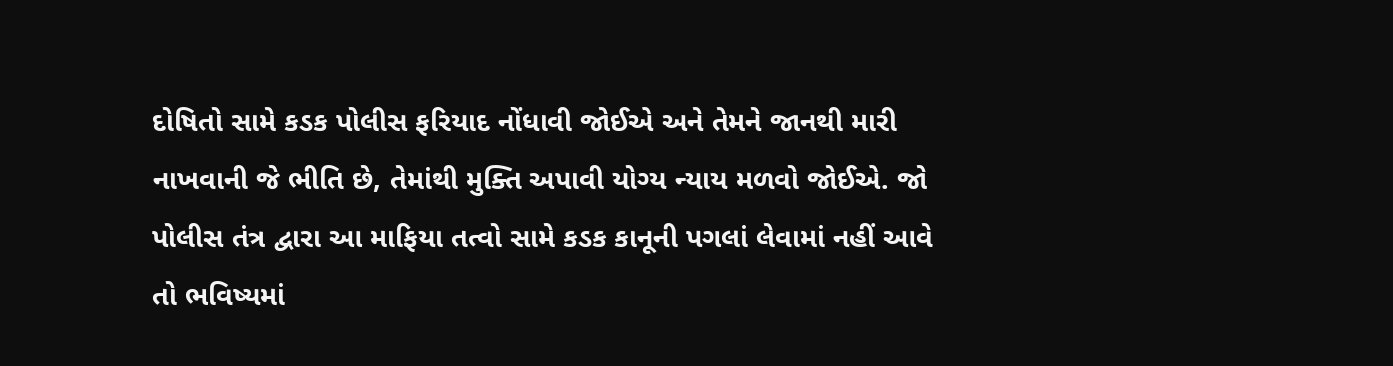દોષિતો સામે કડક પોલીસ ફરિયાદ નોંધાવી જોઈએ અને તેમને જાનથી મારી નાખવાની જે ભીતિ છે, તેમાંથી મુક્તિ અપાવી યોગ્ય ન્યાય મળવો જોઈએ. જો પોલીસ તંત્ર દ્વારા આ માફિયા તત્વો સામે કડક કાનૂની પગલાં લેવામાં નહીં આવે તો ભવિષ્યમાં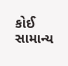કોઈ સામાન્ય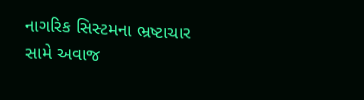નાગરિક સિસ્ટમના ભ્રષ્ટાચાર સામે અવાજ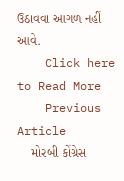ઉઠાવવા આગળ નહીં આવે.
    Click here to Read More
    Previous Article
    મોરબી કોંગ્રેસ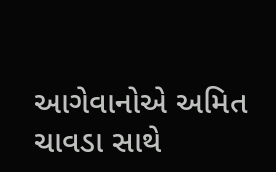આગેવાનોએ અમિત ચાવડા સાથે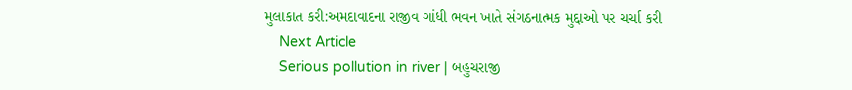મુલાકાત કરી:અમદાવાદના રાજીવ ગાંધી ભવન ખાતે સંગઠનાત્મક મુદ્દાઓ પર ચર્ચા કરી
    Next Article
    Serious pollution in river | બહુચરાજી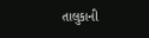તાલુકાની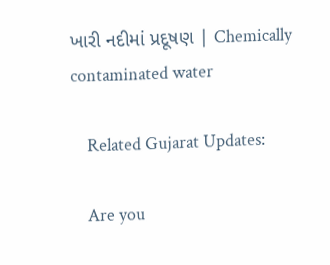ખારી નદીમાં પ્રદૂષણ | Chemically contaminated water

    Related Gujarat Updates:

    Are you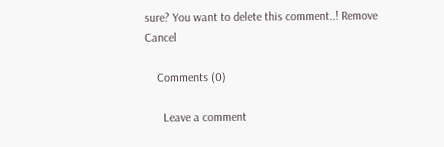sure? You want to delete this comment..! Remove Cancel

    Comments (0)

      Leave a comment